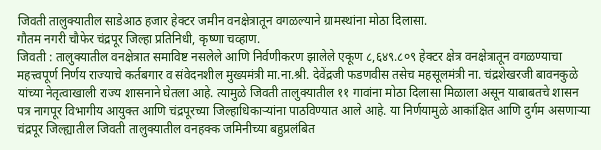जिवती तालुक्यातील साडेआठ हजार हेक्टर जमीन वनक्षेत्रातून वगळल्याने ग्रामस्थांना मोठा दिलासा.
गौतम नगरी चौफेर चंद्रपूर जिल्हा प्रतिनिधी, कृष्णा चव्हाण.
जिवती : तालुक्यातील वनक्षेत्रात समाविष्ट नसलेले आणि निर्वणीकरण झालेले एकूण ८,६४९.८०९ हेक्टर क्षेत्र वनक्षेत्रातून वगळण्याचा महत्त्वपूर्ण निर्णय राज्याचे कर्तबगार व संवेदनशील मुख्यमंत्री मा.ना.श्री. देवेंद्रजी फडणवीस तसेच महसूलमंत्री ना. चंद्रशेखरजी बावनकुळे यांच्या नेतृत्वाखाली राज्य शासनाने घेतला आहे. त्यामुळे जिवती तालुक्यातील ११ गावांना मोठा दिलासा मिळाला असून याबाबतचे शासन पत्र नागपूर विभागीय आयुक्त आणि चंद्रपूरच्या जिल्हाधिकाऱ्यांना पाठविण्यात आले आहे. या निर्णयामुळे आकांक्षित आणि दुर्गम असणाऱ्या चंद्रपूर जिल्ह्यातील जिवती तालुक्यातील वनहक्क जमिनीच्या बहुप्रलंबित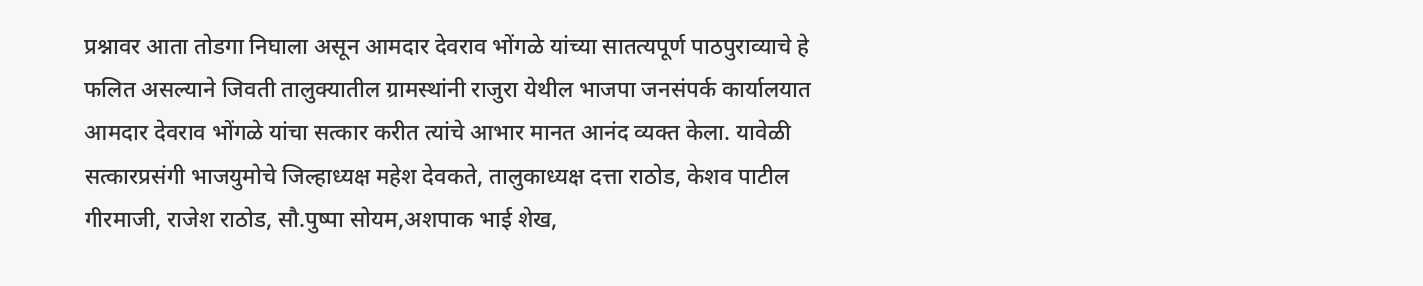प्रश्नावर आता तोडगा निघाला असून आमदार देवराव भोंगळे यांच्या सातत्यपूर्ण पाठपुराव्याचे हे फलित असल्याने जिवती तालुक्यातील ग्रामस्थांनी राजुरा येथील भाजपा जनसंपर्क कार्यालयात आमदार देवराव भोंगळे यांचा सत्कार करीत त्यांचे आभार मानत आनंद व्यक्त केला. यावेळी सत्कारप्रसंगी भाजयुमोचे जिल्हाध्यक्ष महेश देवकते, तालुकाध्यक्ष दत्ता राठोड, केशव पाटील गीरमाजी, राजेश राठोड, सौ.पुष्पा सोयम,अशपाक भाई शेख,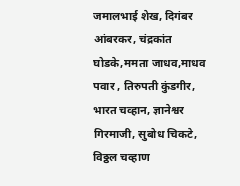जमालभाई शेख, दिगंबर आंबरकर, चंद्रकांत घोडके,ममता जाधव,माधव पवार , तिरुपती कुंडगीर, भारत चव्हान, ज्ञानेश्वर गिरमाजी, सुबोध चिकटे, विठ्ठल चव्हाण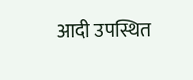आदी उपस्थित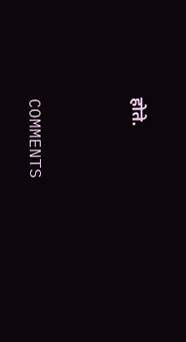होते.


COMMENTS